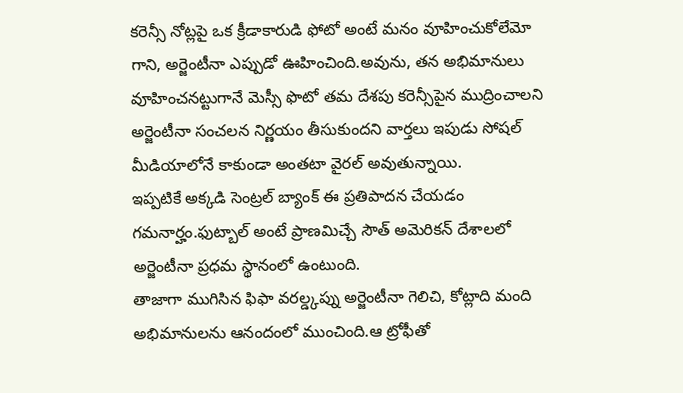కరెన్సీ నోట్లపై ఒక క్రీడాకారుడి ఫోటో అంటే మనం వూహించుకోలేమో గాని, అర్జెంటీనా ఎప్పుడో ఊహించింది.అవును, తన అభిమానులు వూహించనట్టుగానే మెస్సీ ఫొటో తమ దేశపు కరెన్సీపైన ముద్రించాలని అర్జెంటీనా సంచలన నిర్ణయం తీసుకుందని వార్తలు ఇపుడు సోషల్ మీడియాలోనే కాకుండా అంతటా వైరల్ అవుతున్నాయి.
ఇప్పటికే అక్కడి సెంట్రల్ బ్యాంక్ ఈ ప్రతిపాదన చేయడం గమనార్హం.ఫుట్బాల్ అంటే ప్రాణమిచ్చే సౌత్ అమెరికన్ దేశాలలో అర్జెంటీనా ప్రధమ స్థానంలో ఉంటుంది.
తాజాగా ముగిసిన ఫిఫా వరల్డ్కప్ను అర్జెంటీనా గెలిచి, కోట్లాది మంది అభిమానులను ఆనందంలో ముంచింది.ఆ ట్రోఫీతో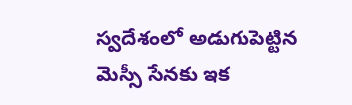స్వదేశంలో అడుగుపెట్టిన మెస్సీ సేనకు ఇక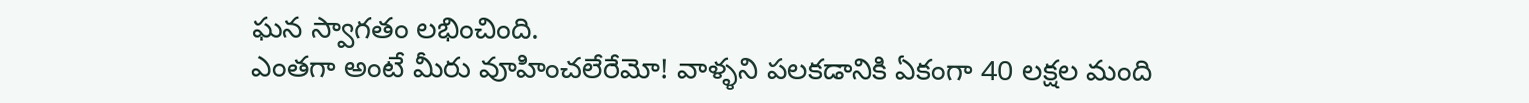ఘన స్వాగతం లభించింది.
ఎంతగా అంటే మీరు వూహించలేరేమో! వాళ్ళని పలకడానికి ఏకంగా 40 లక్షల మంది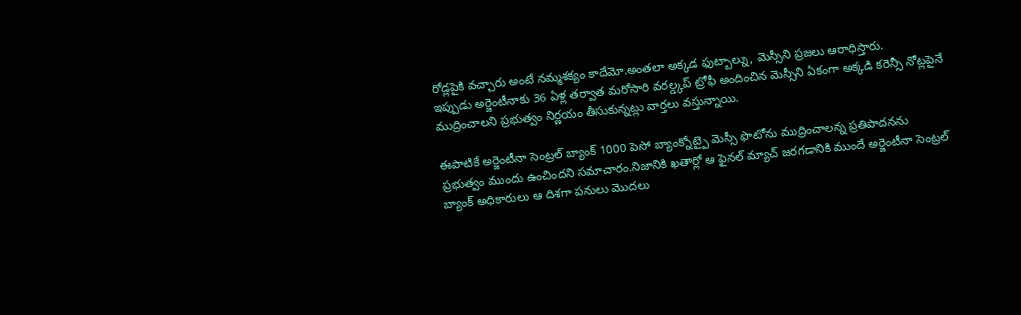రోడ్లపైకి వచ్చారు అంటే నమ్మశక్యం కాదేమో.అంతలా అక్కడ ఫుట్బాల్ను, మెస్సీని ప్రజలు ఆరాధిస్తారు.
ఇప్పుడు అర్జెంటీనాకు 36 ఏళ్ల తర్వాత మరోసారి వరల్డ్కప్ ట్రోఫీ అందించిన మెస్సీని ఏకంగా అక్కడి కరెన్సీ నోట్లపైనే ముద్రించాలని ప్రభుత్వం నిర్ణయం తీసుకున్నట్లు వార్తలు వస్తున్నాయి.

ఈపాటికే అర్జెంటీనా సెంట్రల్ బ్యాంక్ 1000 పెసో బ్యాంక్నోట్పై మెస్సీ ఫొటోను ముద్రించాలన్న ప్రతిపాదనను ప్రభుత్వం ముందు ఉంచిందని సమాచారం.నిజానికి ఖతార్లో ఆ ఫైనల్ మ్యాచ్ జరగడానికి ముందే అర్జెంటీనా సెంట్రల్ బ్యాంక్ అధికారులు ఆ దిశగా పనులు మొదలు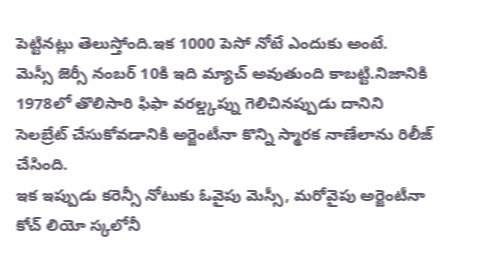పెట్టినట్లు తెలుస్తోంది.ఇక 1000 పెసో నోటే ఎందుకు అంటే.
మెస్సీ జెర్సీ నంబర్ 10కి ఇది మ్యాచ్ అవుతుంది కాబట్టి.నిజానికి 1978లో తొలిసారి ఫిఫా వరల్డ్కప్ను గెలిచినప్పుడు దానిని సెలబ్రేట్ చేసుకోవడానికి అర్జెంటీనా కొన్ని స్మారక నాణేలాను రిలీజ్ చేసింది.
ఇక ఇప్పుడు కరెన్సీ నోటుకు ఓవైపు మెస్సీ, మరోవైపు అర్జెంటీనా కోచ్ లియో స్కలోనీ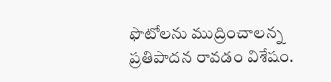ఫొటోలను ముద్రించాలన్న ప్రతిపాదన రావడం విశేషం.